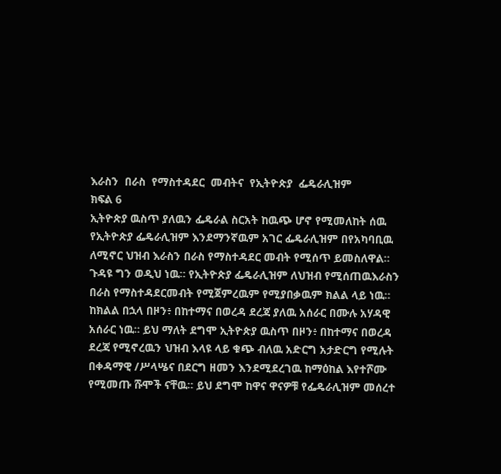እራስን  በራስ  የማስተዳደር  መብትና  የኢትዮጵያ  ፌዴራሊዝም
ክፍል 6
ኢትዮጵያ ዉስጥ ያለዉን ፌዴራል ስርአት ከዉጭ ሆኖ የሚመለከት ሰዉ የኢትዮጵያ ፌዴራሊዝም እንደማንኛዉም አገር ፌዴራሊዝም በየአካባቢዉ ለሚኖር ህዝብ እራስን በራስ የማስተዳደር መብት የሚሰጥ ይመስለዋል። ጉዳዩ ግን ወዲህ ነዉ። የኢትዮጵያ ፌዴራሊዝም ለህዝብ የሚሰጠዉእራስን በራስ የማስተዳደርመብት የሚጀምረዉም የሚያበቃዉም ክልል ላይ ነዉ። ከክልል በኋላ በዞን፥ በከተማና በወረዳ ደረጃ ያለዉ አሰራር በሙሉ አሃዳዊ አሰራር ነዉ። ይህ ማለት ደግሞ ኢትዮጵያ ዉስጥ በዞን፥ በከተማና በወረዳ ደረጃ የሚኖረዉን ህዝብ እላዩ ላይ ቁጭ ብለዉ አድርግ አታድርግ የሚሉት በቀዳማዊ /ሥላሤና በደርግ ዘመን እንደሚደረገዉ ከማዕከል እየተሾሙ የሚመጡ ሹሞች ናቸዉ። ይህ ደግሞ ከዋና ዋናዎቹ የፌዴራሊዝም መሰረተ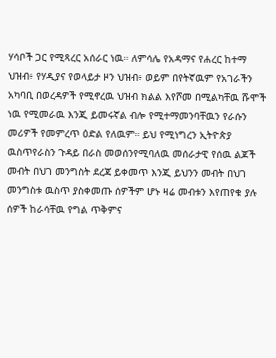ሃሳቦች ጋር የሚጻረር አሰራር ነዉ። ለምሳሌ የአዳማና የሐረር ከተማ ህዝብ፥ የሃዲያና የወላይታ ዞን ህዝብ፥ ወይም በየትኛዉም የአገራችን አካባቢ በወረዳዎች የሚኖረዉ ህዝብ ክልል እየሾመ በሚልካቸዉ ሹሞች ነዉ የሚመራዉ እንጂ ይመሩኛል ብሎ የሚተማመንባቸዉን የራሱን መሪዎች የመምረጥ ዕድል የለዉም። ይህ የሚነግረን ኢትዮጵያ ዉስጥየራስን ጉዳይ በራስ መወሰንየሚባለዉ መሰራታዊ የሰዉ ልጆች መብት በህገ መንግስት ደረጃ ይቀመጥ እንጂ ይህንን መብት በህገ መንግስቱ ዉስጥ ያስቀመጡ ሰዎችም ሆኑ ዛሬ መብቱን እየጠየቁ ያሉ ሰዎች ከራሳቸዉ የግል ጥቅምና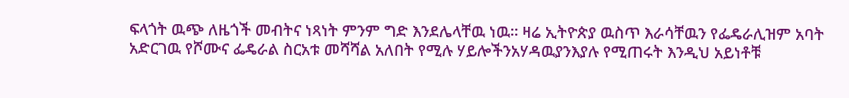ፍላጎት ዉጭ ለዜጎች መብትና ነጻነት ምንም ግድ እንደሌላቸዉ ነዉ። ዛሬ ኢትዮጵያ ዉስጥ እራሳቸዉን የፌዴራሊዝም አባት አድርገዉ የሾሙና ፌዴራል ስርአቱ መሻሻል አለበት የሚሉ ሃይሎችንአሃዳዉያንእያሉ የሚጠሩት እንዲህ አይነቶቹ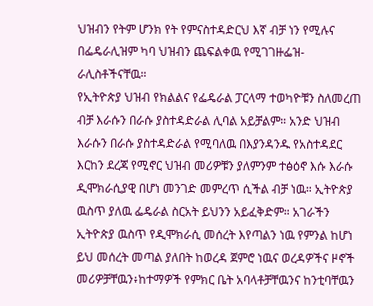ህዝብን የትም ሆንክ የት የምናስተዳድርህ እኛ ብቻ ነን የሚሉና በፌዴራሊዝም ካባ ህዝብን ጨፍልቀዉ የሚገገዙፌዝ-ራሊስቶችናቸዉ።
የኢትዮጵያ ህዝብ የክልልና የፌዴራል ፓርላማ ተወካዮቹን ስለመረጠ ብቻ እራሱን በራሱ ያስተዳድራል ሊባል አይቻልም። አንድ ህዝብ እራሱን በራሱ ያስተዳድራል የሚባለዉ በእያንዳንዱ የአስተዳደር እርከን ደረጃ የሚኖር ህዝብ መሪዎቹን ያለምንም ተፅዕኖ እሱ እራሱ ዲሞክራሲያዊ በሆነ መንገድ መምረጥ ሲችል ብቻ ነዉ። ኢትዮጵያ ዉስጥ ያለዉ ፌዴራል ስርአት ይህንን አይፈቅድም። አገራችን ኢትዮጵያ ዉስጥ የዲሞክራሲ መሰረት እየጣልን ነዉ የምንል ከሆነ ይህ መሰረት መጣል ያለበት ከወረዳ ጀምሮ ነዉና ወረዳዎችና ዞኖች መሪዎቻቸዉን፥ከተማዎች የምክር ቤት አባላቶቻቸዉንና ከንቲባቸዉን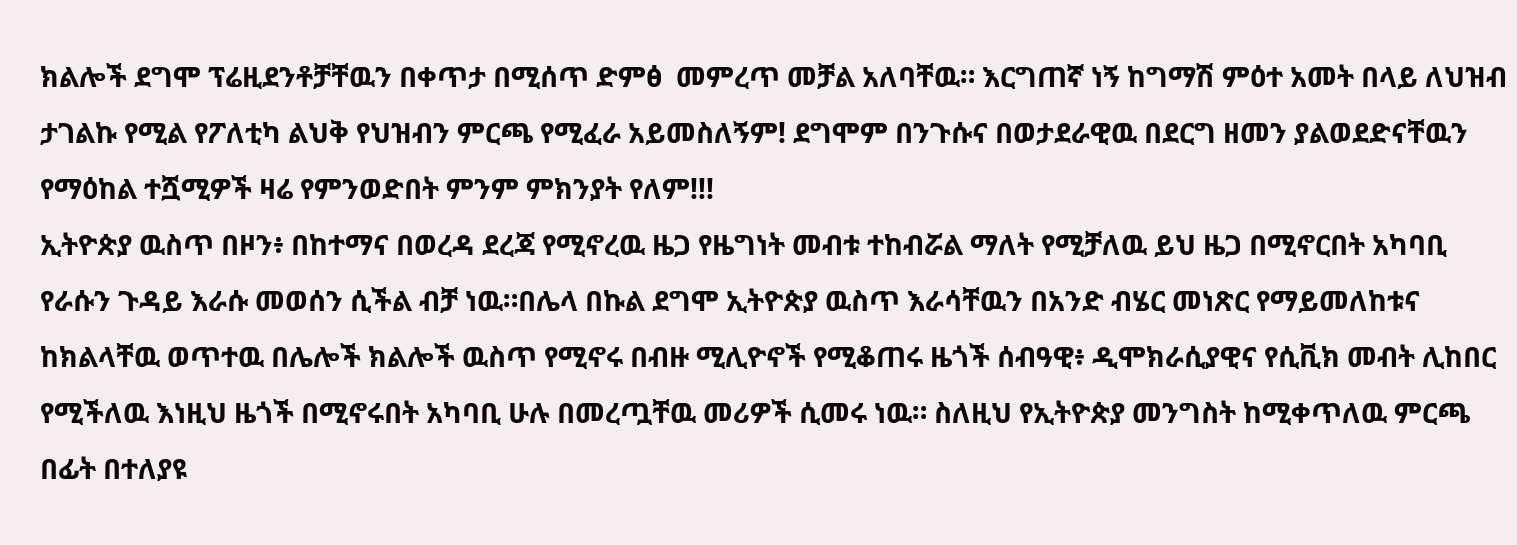ክልሎች ደግሞ ፕሬዚደንቶቻቸዉን በቀጥታ በሚሰጥ ድምፅ  መምረጥ መቻል አለባቸዉ። እርግጠኛ ነኝ ከግማሽ ምዕተ አመት በላይ ለህዝብ ታገልኩ የሚል የፖለቲካ ልህቅ የህዝብን ምርጫ የሚፈራ አይመስለኝም! ደግሞም በንጉሱና በወታደራዊዉ በደርግ ዘመን ያልወደድናቸዉን የማዕከል ተሿሚዎች ዛሬ የምንወድበት ምንም ምክንያት የለም!!!
ኢትዮጵያ ዉስጥ በዞን፥ በከተማና በወረዳ ደረጃ የሚኖረዉ ዜጋ የዜግነት መብቱ ተከብሯል ማለት የሚቻለዉ ይህ ዜጋ በሚኖርበት አካባቢ የራሱን ጉዳይ እራሱ መወሰን ሲችል ብቻ ነዉ።በሌላ በኩል ደግሞ ኢትዮጵያ ዉስጥ እራሳቸዉን በአንድ ብሄር መነጽር የማይመለከቱና ከክልላቸዉ ወጥተዉ በሌሎች ክልሎች ዉስጥ የሚኖሩ በብዙ ሚሊዮኖች የሚቆጠሩ ዜጎች ሰብዓዊ፥ ዲሞክራሲያዊና የሲቪክ መብት ሊከበር የሚችለዉ እነዚህ ዜጎች በሚኖሩበት አካባቢ ሁሉ በመረጧቸዉ መሪዎች ሲመሩ ነዉ። ስለዚህ የኢትዮጵያ መንግስት ከሚቀጥለዉ ምርጫ በፊት በተለያዩ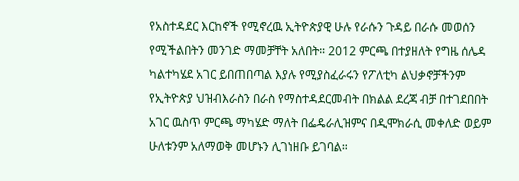የአስተዳደር እርከኖች የሚኖረዉ ኢትዮጵያዊ ሁሉ የራሱን ጉዳይ በራሱ መወሰን የሚችልበትን መንገድ ማመቻቸት አለበት። 2012 ምርጫ በተያዘለት የግዜ ሰሌዳ ካልተካሄደ አገር ይበጠበጣል እያሉ የሚያስፈራሩን የፖለቲካ ልህቃኖቻችንም የኢትዮጵያ ህዝብእራስን በራስ የማስተዳደርመብት በክልል ደረጃ ብቻ በተገደበበት አገር ዉስጥ ምርጫ ማካሄድ ማለት በፌዴራሊዝምና በዲሞክራሲ መቀለድ ወይም ሁለቱንም አለማወቅ መሆኑን ሊገነዘቡ ይገባል።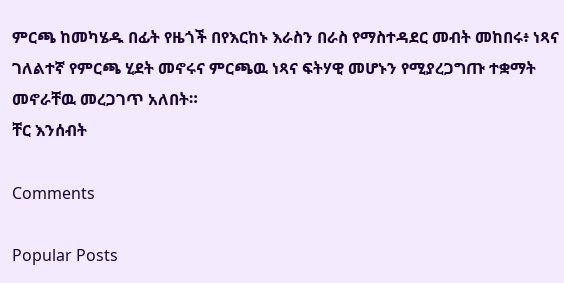ምርጫ ከመካሄዱ በፊት የዜጎች በየእርከኑ እራስን በራስ የማስተዳደር መብት መከበሩ፥ ነጻና ገለልተኛ የምርጫ ሂደት መኖሩና ምርጫዉ ነጻና ፍትሃዊ መሆኑን የሚያረጋግጡ ተቋማት መኖራቸዉ መረጋገጥ አለበት።
ቸር እንሰብት

Comments

Popular Posts